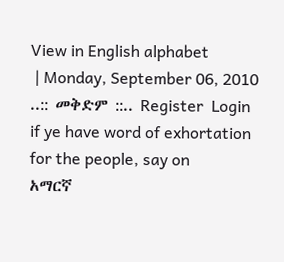View in English alphabet
 | Monday, September 06, 2010 ..:: መቅድም ::.. Register  Login
if ye have word of exhortation for the people, say on
አማርኛ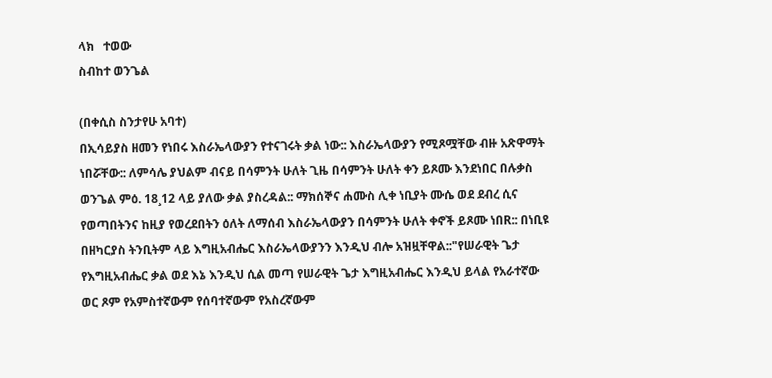ላክ   ተወው
ስብከተ ወንጌል

(በቀሲስ ስንታየሁ አባተ)
በኢሳይያስ ዘመን የነበሩ እስራኤላውያን የተናገሩት ቃል ነው:: እስራኤላውያን የሚጾሟቸው ብዙ አጽዋማት ነበሯቸው:: ለምሳሌ ያህልም ብናይ በሳምንት ሁለት ጊዜ በሳምንት ሁለት ቀን ይጾሙ እንደነበር በሉቃስ ወንጌል ምዕ. 18¸12 ላይ ያለው ቃል ያስረዳል:: ማክሰኞና ሐሙስ ሊቀ ነቢያት ሙሴ ወደ ደብረ ሲና የወጣበትንና ከዚያ የወረደበትን ዕለት ለማሰብ እስራኤላውያን በሳምንት ሁለት ቀኖች ይጾሙ ነበR:: በነቢዩ በዘካርያስ ትንቢትም ላይ እግዚአብሔር እስራኤላውያንን እንዲህ ብሎ አዝዟቸዋል::"የሠራዊት ጌታ የእግዚአብሔር ቃል ወደ እኔ እንዲህ ሲል መጣ የሠራዊት ጌታ እግዚአብሔር እንዲህ ይላል የአራተኛው ወር ጾም የአምስተኛውም የሰባተኛውም የአስረኛውም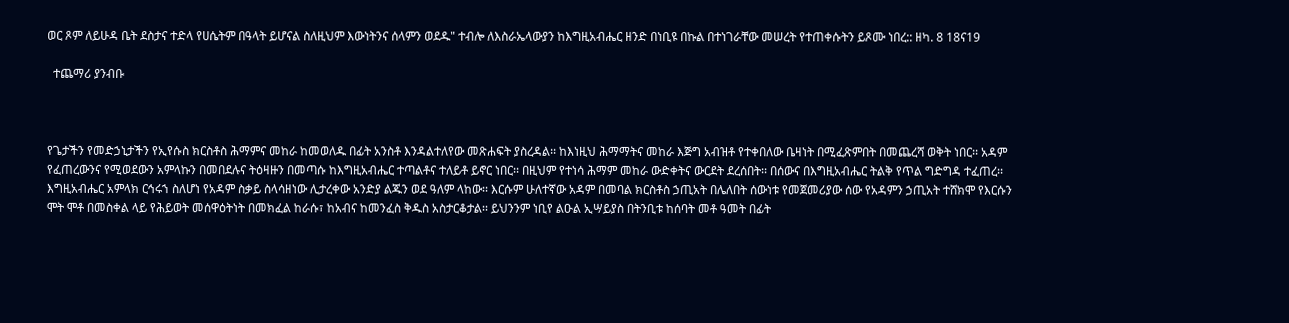ወር ጾም ለይሁዳ ቤት ደስታና ተድላ የሀሴትም በዓላት ይሆናል ስለዚህም እውነትንና ሰላምን ወደዱ" ተብሎ ለእስራኤላውያን ከእግዚአብሔር ዘንድ በነቢዩ በኩል በተነገራቸው መሠረት የተጠቀሱትን ይጾሙ ነበረ:: ዘካ. 8 18ና19

  ተጨማሪ ያንብቡ



የጌታችን የመድኃኒታችን የኢየሱስ ክርስቶስ ሕማምና መከራ ከመወለዱ በፊት አንስቶ እንዳልተለየው መጽሐፍት ያስረዳል፡፡ ከእነዚህ ሕማማትና መከራ እጅግ አብዝቶ የተቀበለው ቤዛነት በሚፈጽምበት በመጨረሻ ወቅት ነበር፡፡ አዳም የፈጠረውንና የሚወደውን አምላኩን በመበደሉና ትዕዛዙን በመጣሱ ከእግዚአብሔር ተጣልቶና ተለይቶ ይኖር ነበር፡፡ በዚህም የተነሳ ሕማም መከራ ውድቀትና ውርደት ደረሰበት፡፡ በሰውና በእግዚአብሔር ትልቅ የጥል ግድግዳ ተፈጠረ፡፡ እግዚአብሔር አምላክ ርኅሩኀ ስለሆነ የአዳም ስቃይ ስላሳዘነው ሊታረቀው አንድያ ልጁን ወደ ዓለም ላከው፡፡ እርሱም ሁለተኛው አዳም በመባል ክርስቶስ ኃጢአት በሌለበት ሰውነቱ የመጀመሪያው ሰው የአዳምን ኃጢአት ተሸክሞ የእርሱን ሞት ሞቶ በመስቀል ላይ የሕይወት መሰዋዕትነት በመክፈል ከራሱ፣ ከአብና ከመንፈስ ቅዱስ አስታርቆታል፡፡ ይህንንም ነቢየ ልዑል ኢሣይያስ በትንቢቱ ከሰባት መቶ ዓመት በፊት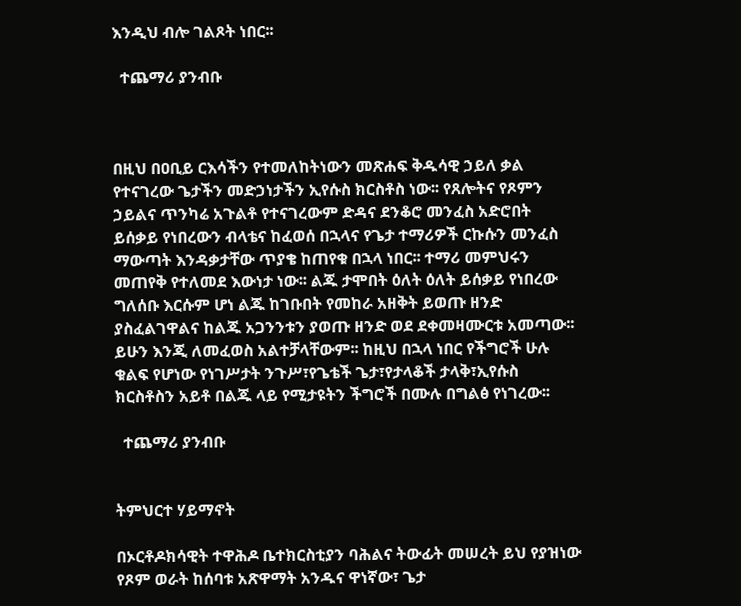እንዲህ ብሎ ገልጾት ነበር፡፡

  ተጨማሪ ያንብቡ



በዚህ በዐቢይ ርእሳችን የተመለከትነውን መጽሐፍ ቅዱሳዊ ኃይለ ቃል የተናገረው ጌታችን መድኃነታችን ኢየሱስ ክርስቶስ ነው፡፡ የጸሎትና የጾምን ኃይልና ጥንካሬ አጉልቶ የተናገረውም ድዳና ደንቆሮ መንፈስ አድሮበት ይሰቃይ የነበረውን ብላቴና ከፈወሰ በኋላና የጌታ ተማሪዎች ርኩሱን መንፈስ ማውጣት እንዳቃታቸው ጥያቄ ከጠየቁ በኋላ ነበር፡፡ ተማሪ መምህሩን መጠየቅ የተለመደ እውነታ ነው፡፡ ልጁ ታሞበት ዕለት ዕለት ይሰቃይ የነበረው ግለሰቡ እርሱም ሆነ ልጁ ከገቡበት የመከራ አዘቅት ይወጡ ዘንድ ያስፈልገዋልና ከልጁ አጋንንቱን ያወጡ ዘንድ ወደ ደቀመዛሙርቱ አመጣው፡፡ ይሁን እንጂ ለመፈወስ አልተቻላቸውም፡፡ ከዚህ በኋላ ነበር የችግሮች ሁሉ ቁልፍ የሆነው የነገሥታት ንጉሥ፣የጌቴች ጌታ፣የታላቆች ታላቅ፣ኢየሱስ ክርስቶስን አይቶ በልጁ ላይ የሚታዩትን ችግሮች በሙሉ በግልፅ የነገረው፡፡

  ተጨማሪ ያንብቡ


ትምህርተ ሃይማኖት

በኦርቶዶክሳዊት ተዋሕዶ ቤተክርስቲያን ባሕልና ትውፊት መሠረት ይህ የያዝነው የጾም ወራት ከሰባቱ አጽዋማት አንዱና ዋነኛው፣ ጌታ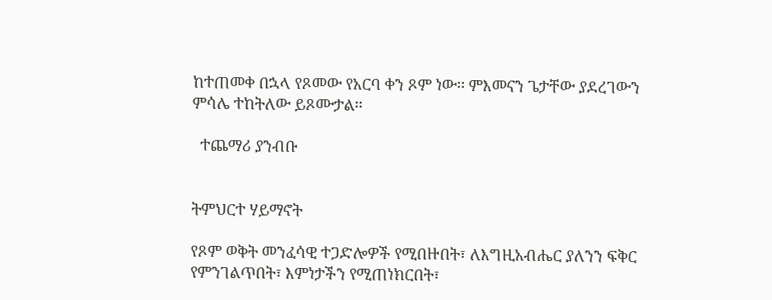ከተጠመቀ በኋላ የጾመው የአርባ ቀን ጾም ነው፡፡ ምእመናን ጌታቸው ያደረገውን ምሳሌ ተከትለው ይጾሙታል፡፡

  ተጨማሪ ያንብቡ


ትምህርተ ሃይማኖት

የጾም ወቅት መንፈሳዊ ተጋድሎዎች የሚበዙበት፣ ለእግዚአብሔር ያለንን ፍቅር የምንገልጥበት፣ እምነታችን የሚጠነክርበት፣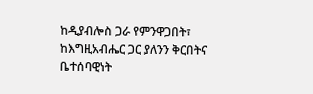ከዲያብሎስ ጋራ የምንዋጋበት፣ ከእግዚአብሔር ጋር ያለንን ቅርበትና ቤተሰባዊነት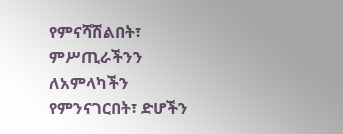የምናሻሽልበት፣ ምሥጢራችንን ለአምላካችን የምንናገርበት፣ ድሆችን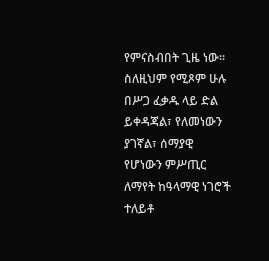የምናስብበት ጊዜ ነው፡፡ ስለዚህም የሚጾም ሁሉ በሥጋ ፈቃዱ ላይ ድል ይቀዳጃል፣ የለመነውን ያገኛል፣ ሰማያዊ የሆነውን ምሥጢር ለማየት ከዓላማዊ ነገሮች ተለይቶ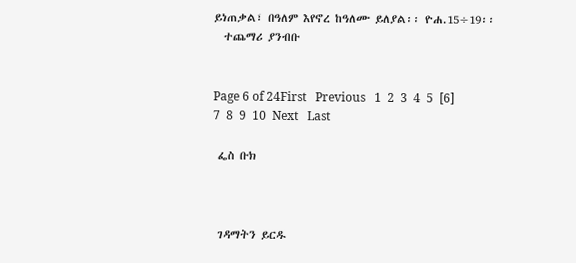ይነጠቃል፣ በዓለም እየኖረ ከዓለሙ ይለያል፡፡ ዮሐ.15÷19፡፡
  ተጨማሪ ያንብቡ


Page 6 of 24First   Previous   1  2  3  4  5  [6]  7  8  9  10  Next   Last

 ፌስ ቡክ



 ገዳማትን ይርዱ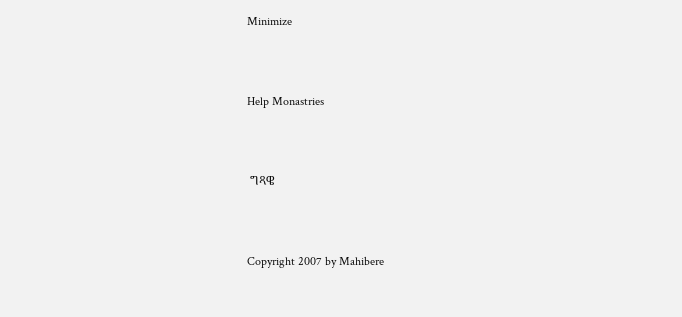Minimize



Help Monastries



 ግጻዌ



Copyright 2007 by Mahibere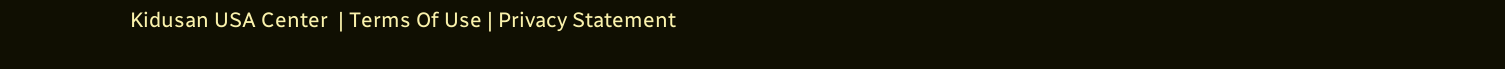Kidusan USA Center  | Terms Of Use | Privacy Statement